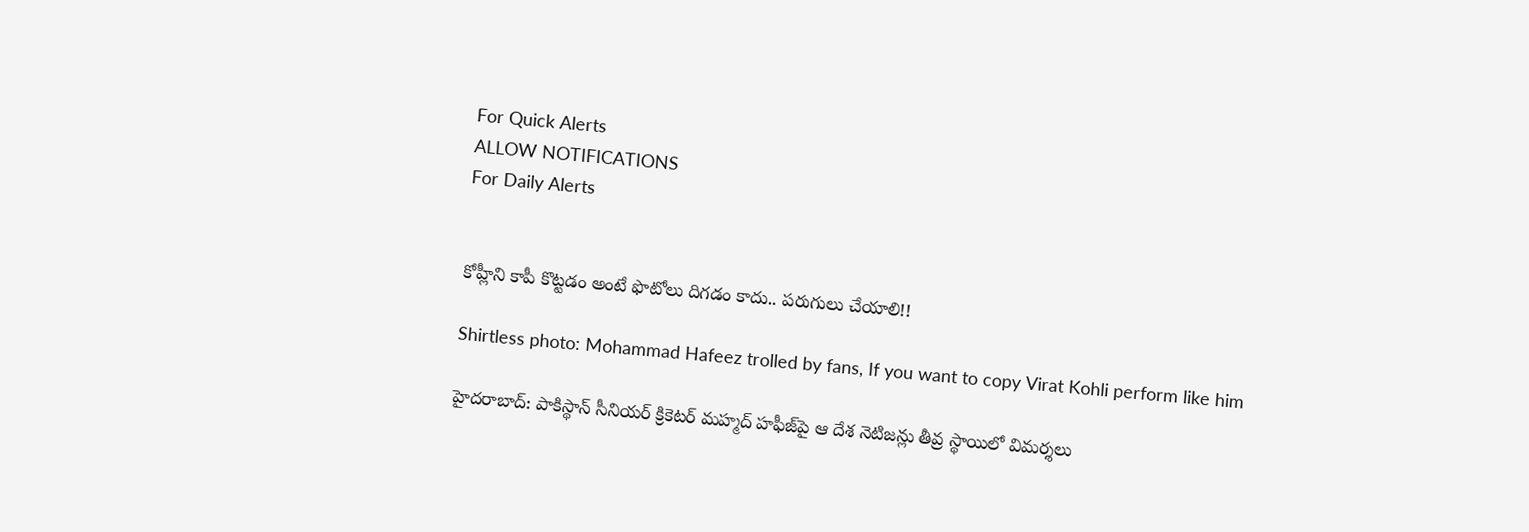For Quick Alerts
ALLOW NOTIFICATIONS
For Daily Alerts


కోహ్లీని కాపీ కొట్టడం అంటే ఫొటోలు దిగడం కాదు.. పరుగులు చేయాలి!!

Shirtless photo: Mohammad Hafeez trolled by fans, If you want to copy Virat Kohli perform like him

హైదరాబాద్: పాకిస్థాన్ సీనియర్ క్రికెటర్‌ మహ్మద్‌ హఫీజ్‌పై ఆ దేశ నెటిజన్లు తీవ్ర స్థాయిలో విమర్శలు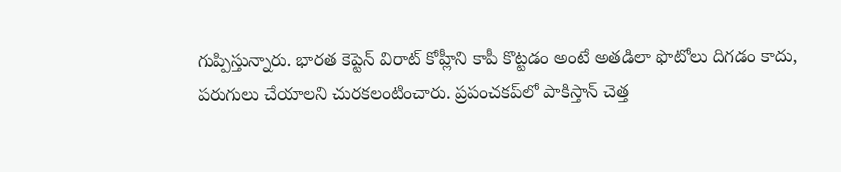గుప్పిస్తున్నారు. భారత కెప్టెన్ విరాట్ కోహ్లీని కాపీ కొట్టడం అంటే అతడిలా ఫొటోలు దిగడం కాదు, పరుగులు చేయాలని చురకలంటించారు. ప్రపంచకప్‌లో పాకిస్తాన్‌ చెత్త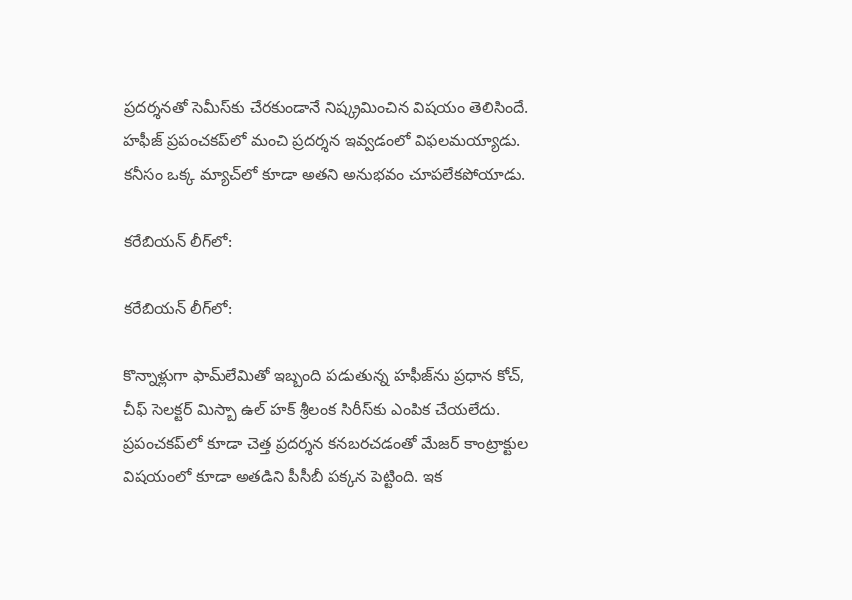ప్రదర్శనతో సెమీస్‌కు చేరకుండానే నిష్క్రమించిన విషయం తెలిసిందే. హఫీజ్‌ ప్రపంచకప్‌లో మంచి ప్రదర్శన ఇవ్వడంలో విఫలమయ్యాడు. కనీసం ఒక్క మ్యాచ్‌లో కూడా అతని అనుభవం చూపలేకపోయాడు.

కరేబియన్‌ లీగ్‌లో:

కరేబియన్‌ లీగ్‌లో:

కొన్నాళ్లుగా ఫామ్‌లేమితో ఇబ్బంది పడుతున్న హఫీజ్‌ను ప్రధాన కోచ్‌, చీఫ్‌ సెలక్టర్‌ మిస్బా ఉల్ హక్ శ్రీలంక సిరీస్‌కు ఎంపిక చేయలేదు. ప్రపంచకప్‌లో కూడా చెత్త ప్రదర్శన కనబరచడంతో మేజర్‌ కాంట్రాక్టుల విషయంలో కూడా అతడిని పీసీబీ పక్కన పెట్టింది. ఇక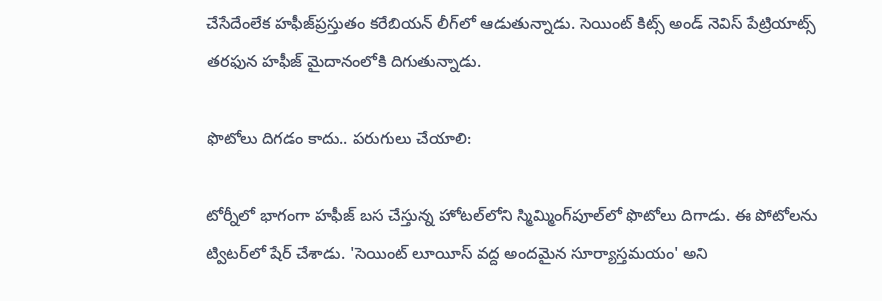చేసేదేంలేక హఫీజ్‌ప్రస్తుతం కరేబియన్‌ లీగ్‌లో ఆడుతున్నాడు. సెయింట్‌ కిట్స్‌ అండ్‌ నెవిస్‌ పేట్రియాట్స్‌ తరఫున హఫీజ్‌ మైదానంలోకి దిగుతున్నాడు.

ఫొటోలు దిగడం కాదు.. పరుగులు చేయాలి:

టోర్నీలో భాగంగా హఫీజ్‌ బస చేస్తున్న హోటల్‌లోని స్మిమ్మింగ్‌పూల్‌లో ఫొటోలు దిగాడు. ఈ పోటోలను ట్విటర్‌లో షేర్‌ చేశాడు. 'సెయింట్‌ లూయీస్‌ వద్ద అందమైన సూర్యాస్తమయం' అని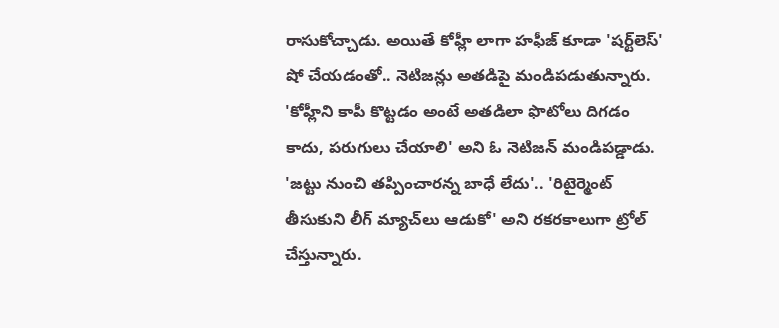రాసుకోచ్చాడు. అయితే కోహ్లీ లాగా హఫీజ్‌ కూడా 'షర్ట్‌లెస్‌' షో చేయడంతో.. నెటిజన్లు అతడిపై మండిపడుతున్నారు. 'కోహ్లీని కాపీ కొట్టడం అంటే అతడిలా ఫొటోలు దిగడం కాదు, పరుగులు చేయాలి' అని ఓ నెటిజన్ మండిపడ్డాడు. 'జట్టు నుంచి తప్పించారన్న బాధే లేదు'.. 'రిటైర్మెంట్‌ తీసుకుని లీగ్‌ మ్యాచ్‌లు ఆడుకో' అని రకరకాలుగా ట్రోల్‌ చేస్తున్నారు.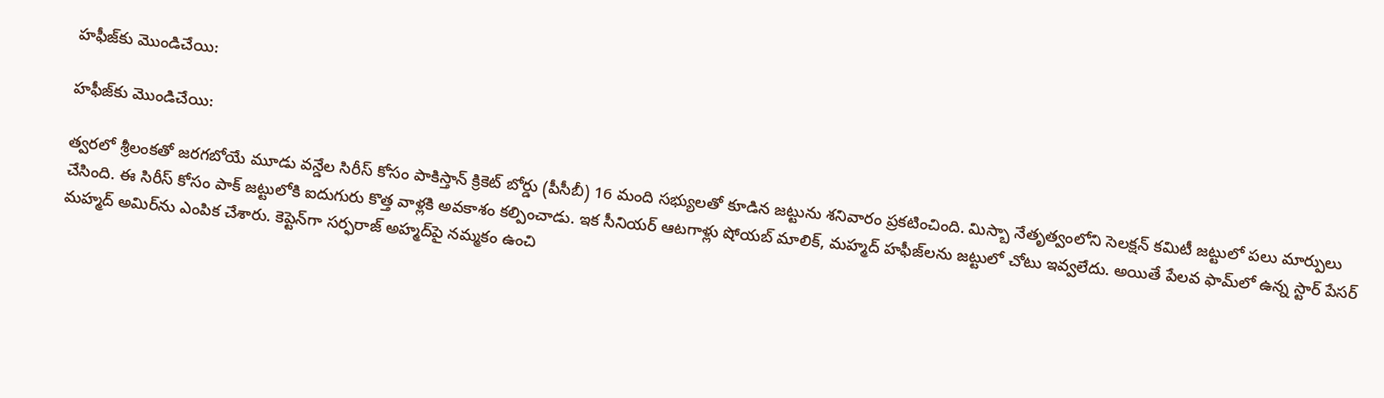హఫీజ్‌కు మొండిచేయి:

హఫీజ్‌కు మొండిచేయి:

త్వరలో శ్రీలంకతో జరగబోయే మూడు వన్డేల సిరీస్‌ కోసం పాకిస్తాన్‌ క్రికెట్‌ బోర్డు (పీసీబీ) 16 మంది సభ్యులతో కూడిన జట్టును శనివారం ప్రకటించింది. మిస్బా నేతృత్వంలోని సెలక్షన్‌ కమిటీ జట్టులో పలు మార్పులు చేసింది. ఈ సిరీస్ కోసం పాక్‌ జట్టులోకి ఐదుగురు కొత్త వాళ్లకి అవకాశం కల్పించాడు. ఇక సీనియర్‌ ఆటగాళ్లు షోయబ్ మాలిక్, మహ్మద్‌ హఫీజ్‌లను జట్టులో చోటు ఇవ్వలేదు. అయితే పేలవ ఫామ్‌లో ఉన్న స్టార్ పేసర్ మహ్మద్‌ అమిర్‌ను ఎంపిక చేశారు. కెప్టెన్‌గా సర్ఫరాజ్‌ అహ్మద్‌పై నమ్మకం ఉంచి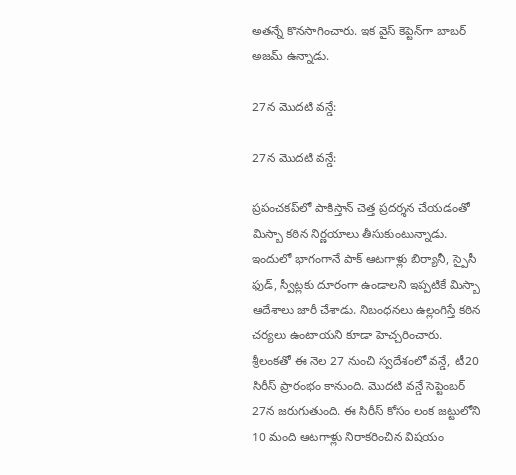అతన్నే కొనసాగించారు. ఇక వైస్‌ కెప్టెన్‌గా బాబర్‌ అజమ్‌ ఉన్నాడు.

27న మొదటి వన్డే:

27న మొదటి వన్డే:

ప్రపంచకప్‌లో పాకిస్తాన్‌ చెత్త ప్రదర్శన చేయడంతో మిస్బా కఠిన నిర్ణయాలు తీసుకుంటున్నాడు. ఇందులో భాగంగానే పాక్ ఆటగాళ్లు బిర్యానీ, స్పైసీ ఫుడ్, స్వీట్లకు దూరంగా ఉండాలని ఇప్పటికే మిస్బా ఆదేశాలు జారీ చేశాడు. నిబంధనలు ఉల్లంగిస్తే కఠిన చర్యలు ఉంటాయని కూడా హెచ్చరించారు. శ్రీలంకతో ఈ నెల 27 నుంచి స్వదేశంలో వన్డే, టీ20 సిరీస్‌ ప్రారంభం కానుంది. మొదటి వన్డే సెప్టెంబర్ 27న జరుగుతుంది. ఈ సిరీస్ కోసం లంక జట్టులోని 10 మంది ఆటగాళ్లు నిరాకరించిన విషయం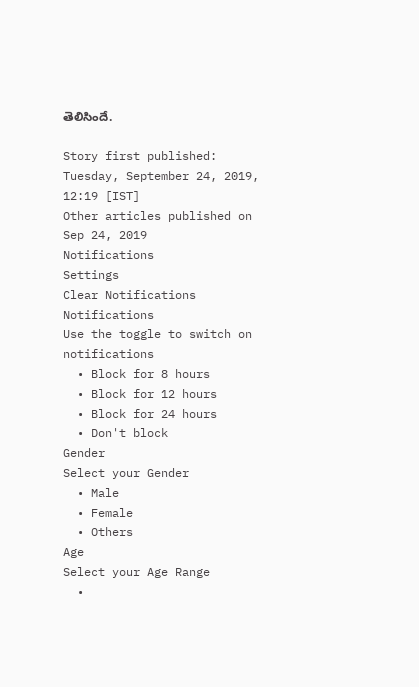తెలిసిందే.

Story first published: Tuesday, September 24, 2019, 12:19 [IST]
Other articles published on Sep 24, 2019
Notifications
Settings
Clear Notifications
Notifications
Use the toggle to switch on notifications
  • Block for 8 hours
  • Block for 12 hours
  • Block for 24 hours
  • Don't block
Gender
Select your Gender
  • Male
  • Female
  • Others
Age
Select your Age Range
  •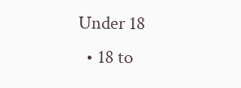Under 18
  • 18 to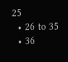25
  • 26 to 35
  • 36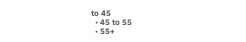to 45
  • 45 to 55
  • 55+